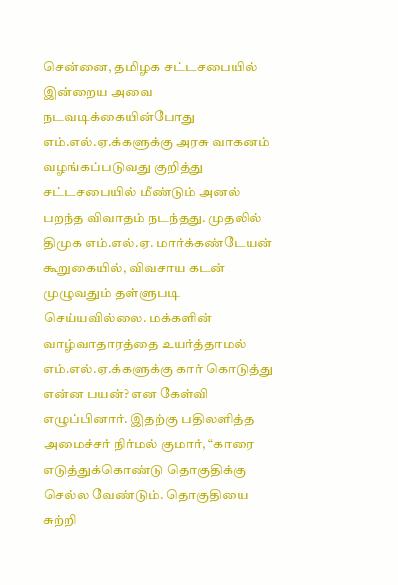சென்னை, தமிழக சட்டசபையில் இன்றைய அவை நடவடிக்கையின்போது எம்.எல்.ஏ.க்களுக்கு அரசு வாகனம் வழங்கப்படுவது குறித்து சட்டசபையில் மீண்டும் அனல் பறந்த விவாதம் நடந்தது. முதலில் திமுக எம்.எல்.ஏ. மார்க்கண்டேயன் கூறுகையில், விவசாய கடன் முழுவதும் தள்ளுபடி செய்யவில்லை. மக்களின் வாழ்வாதாரத்தை உயர்த்தாமல் எம்.எல்.ஏ.க்களுக்கு கார் கொடுத்து என்ன பயன்? என கேள்வி எழுப்பினார். இதற்கு பதிலளித்த அமைச்சர் நிர்மல் குமார், “காரை எடுத்துக்கொண்டு தொகுதிக்கு செல்ல வேண்டும். தொகுதியை சுற்றி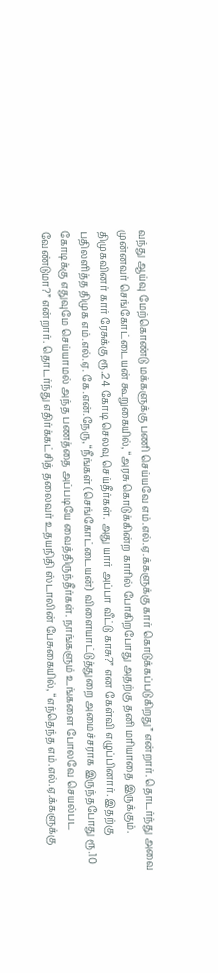வந்து ஆய்வு மேற்கொண்டு மக்களுக்கு பணி செய்யவே எம்.எல்.ஏ.க்களுக்கு கார் கொடுக்கப்படுகிறது” என்றார். தொடர்ந்து அவை முன்னவர் செங்கோட்டையன் கூறுகையில், “அரசு கொடுக்கின்ற காரில் போகிறபோது அதற்கு தனி மரியாதை இருக்கும். திமுகவினர் கார் ரேசுக்கு ரூ.24 கோடி செலவு செய்தீர்கள். அது யார் அப்பா வீட்டு காசு?” என கேள்வி எழுப்பினார். இதற்கு பதிலளித்த திமுக எம்.எல்.ஏ. கே.என்.நேரு, “நீங்கள் (செங்கோட்டையன்) விளையாட்டுத்துறை அமைச்சராக இருந்தபோது ரூ.10 கோடிக்கு எதுவுமே செய்யாமல் அந்த பணத்தை அப்படியே வைத்திருந்தீர்கள். நாங்களும் உங்களை போலவே செயல்பட வேண்டுமா?” என்றார். தொடர்ந்து எதிர்க்கட்சித் தலைவர் உதயநிதி ஸ்டாலின் பேசுகையில், “எந்தெந்த எம்.எல்.ஏ.க்களுக்கு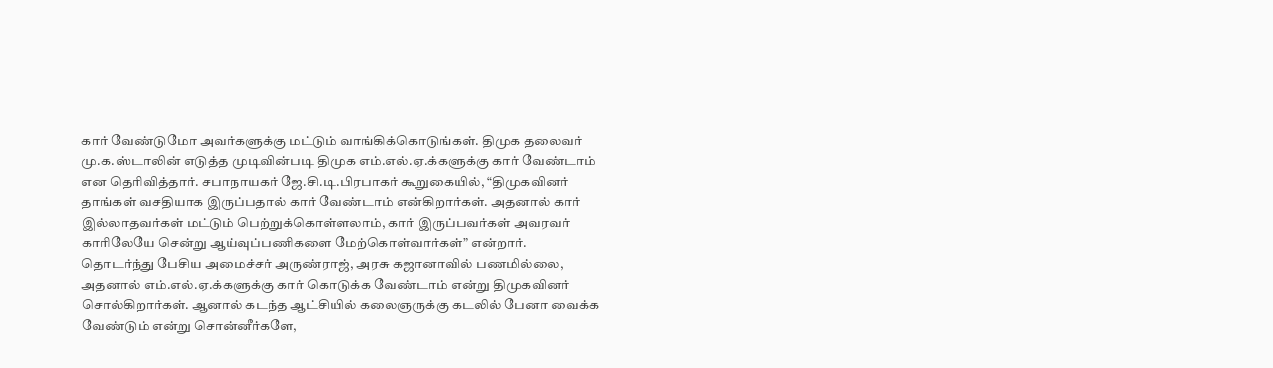கார் வேண்டுமோ அவர்களுக்கு மட்டும் வாங்கிக்கொடுங்கள். திமுக தலைவர் மு.க.ஸ்டாலின் எடுத்த முடிவின்படி திமுக எம்.எல்.ஏ.க்களுக்கு கார் வேண்டாம் என தெரிவித்தார். சபாநாயகர் ஜே.சி.டி.பிரபாகர் கூறுகையில், “திமுகவினர் தாங்கள் வசதியாக இருப்பதால் கார் வேண்டாம் என்கிறார்கள். அதனால் கார் இல்லாதவர்கள் மட்டும் பெற்றுக்கொள்ளலாம், கார் இருப்பவர்கள் அவரவர் காரிலேயே சென்று ஆய்வுப்பணிகளை மேற்கொள்வார்கள்” என்றார். தொடர்ந்து பேசிய அமைச்சர் அருண்ராஜ், அரசு கஜானாவில் பணமில்லை, அதனால் எம்.எல்.ஏ.க்களுக்கு கார் கொடுக்க வேண்டாம் என்று திமுகவினர் சொல்கிறார்கள். ஆனால் கடந்த ஆட்சியில் கலைஞருக்கு கடலில் பேனா வைக்க வேண்டும் என்று சொன்னீர்களே,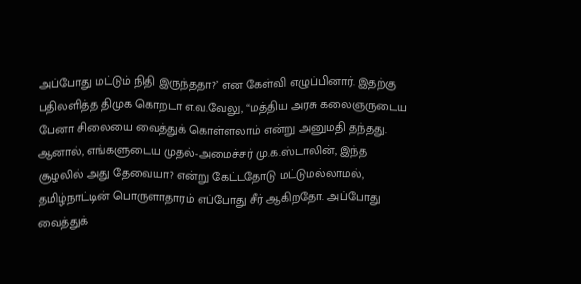அப்போது மட்டும் நிதி இருந்ததா?’ என கேள்வி எழுப்பினார். இதற்கு பதிலளித்த திமுக கொறடா எ.வ.வேலு, “மத்திய அரசு கலைஞருடைய பேனா சிலையை வைத்துக் கொள்ளலாம் என்று அனுமதி தந்தது. ஆனால், எங்களுடைய முதல்-அமைச்சர் மு.க.ஸ்டாலின், இந்த சூழலில் அது தேவையா? என்று கேட்டதோடு மட்டுமல்லாமல், தமிழ்நாட்டின் பொருளாதாரம் எப்போது சீர் ஆகிறதோ. அப்போது வைத்துக்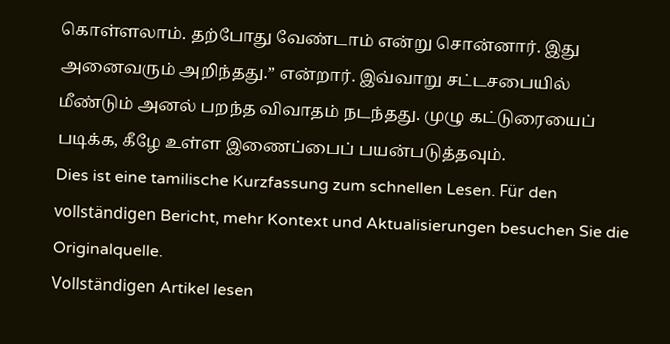கொள்ளலாம். தற்போது வேண்டாம் என்று சொன்னார். இது அனைவரும் அறிந்தது.” என்றார். இவ்வாறு சட்டசபையில் மீண்டும் அனல் பறந்த விவாதம் நடந்தது. முழு கட்டுரையைப் படிக்க, கீழே உள்ள இணைப்பைப் பயன்படுத்தவும்.
Dies ist eine tamilische Kurzfassung zum schnellen Lesen. Für den vollständigen Bericht, mehr Kontext und Aktualisierungen besuchen Sie die Originalquelle.
Vollständigen Artikel lesen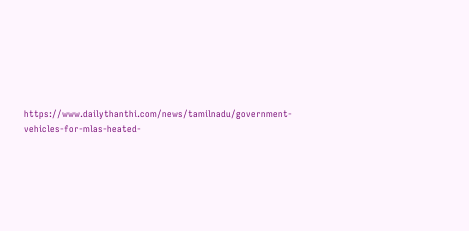https://www.dailythanthi.com/news/tamilnadu/government-vehicles-for-mlas-heated-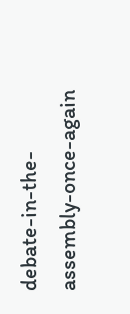debate-in-the-assembly-once-again